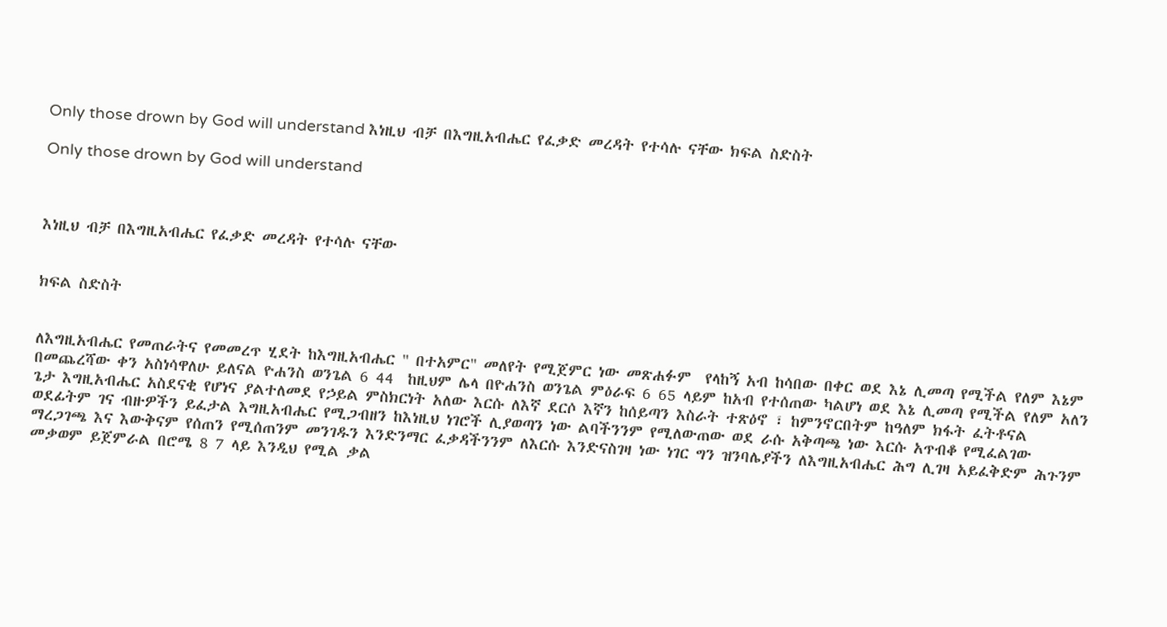Only those drown by God will understand እነዚህ ብቻ በእግዚአብሔር የፈቃድ መረዳት የተሳሉ ናቸው ክፍል ስድስት

Only those drown by God will understand



እነዚህ ብቻ በእግዚአብሔር የፈቃድ መረዳት የተሳሉ ናቸው


ክፍል ስድስት


ለእግዚአብሔር የመጠራትና የመመረጥ ሂደት ከእግዚአብሔር " በተአምር" መለየት የሚጀምር ነው መጽሐፉም  የላከኝ አብ ከሳበው በቀር ወደ እኔ ሊመጣ የሚችል የለም እኔም በመጨረሻው ቀን አስነሳዋለሁ ይለናል ዮሐንስ ወንጌል 6 44  ከዚህም ሌላ በዮሐንስ ወንጌል ምዕራፍ 6 65 ላይም ከአብ የተሰጠው ካልሆነ ወደ እኔ ሊመጣ የሚችል የለም አለን ጌታ እግዚአብሔር አስደናቂ የሆነና ያልተለመደ የኃይል ምስክርነት አለው እርሱ ለእኛ ደርሶ እኛን ከሰይጣን እስራት ተጽዕኖ ፣ ከምንኖርበትም ከዓለም ክፋት ፈትቶናል ወደፊትም ገና ብዙዎችን ይፈታል እግዚአብሔር የሚጋብዘን ከእነዚህ ነገሮች ሊያወጣን ነው ልባችንንም የሚለውጠው ወደ ራሱ አቅጣጫ ነው እርሱ አጥብቆ የሚፈልገው ማረጋገጫ እና እውቅናም የሰጠን የሚሰጠንም መንገዱን እንድንማር ፈቃዳችንንም ለእርሱ እንድናስገዛ ነው ነገር ግን ዝንባሌያችን ለእግዚአብሔር ሕግ ሊገዛ አይፈቅድም ሕጉንም መቃወም ይጀምራል በሮሜ 8 7 ላይ እንዲህ የሚል ቃል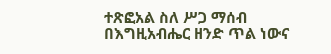ተጽፎአል ስለ ሥጋ ማሰብ በእግዚአብሔር ዘንድ ጥል ነውና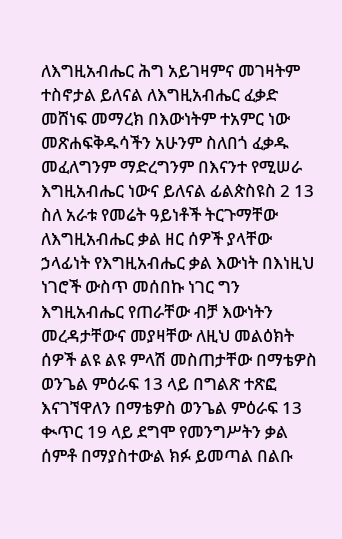ለእግዚአብሔር ሕግ አይገዛምና መገዛትም ተስኖታል ይለናል ለእግዚአብሔር ፈቃድ መሸነፍ መማረክ በእውነትም ተአምር ነው መጽሐፍቅዱሳችን አሁንም ስለበጎ ፈቃዱ መፈለግንም ማድረግንም በእናንተ የሚሠራ እግዚአብሔር ነውና ይለናል ፊልጵስዩስ 2 13 ስለ አራቱ የመሬት ዓይነቶች ትርጉማቸው ለእግዚአብሔር ቃል ዘር ሰዎች ያላቸው ኃላፊነት የእግዚአብሔር ቃል እውነት በእነዚህ ነገሮች ውስጥ መሰበኩ ነገር ግን እግዚአብሔር የጠራቸው ብቻ እውነትን መረዳታቸውና መያዛቸው ለዚህ መልዕክት ሰዎች ልዩ ልዩ ምላሽ መስጠታቸው በማቴዎስ ወንጌል ምዕራፍ 13 ላይ በግልጽ ተጽፎ እናገኘዋለን በማቴዎስ ወንጌል ምዕራፍ 13 ቊጥር 19 ላይ ደግሞ የመንግሥትን ቃል ሰምቶ በማያስተውል ክፉ ይመጣል በልቡ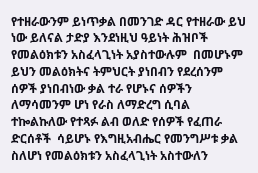የተዘራውንም ይነጥቃል በመንገድ ዳር የተዘራው ይህ ነው ይለናል ታድያ እንደነዚህ ዓይነት ሕዝቦች የመልዕክቱን አስፈላጊነት አያስተውሉም  በመሆኑም ይህን መልዕክትና ትምህርት ያነበብን የደረሰንም ሰዎች ያነበብነው ቃል ተራ የሆኑና ሰዎችን ለማሳመንም ሆነ የራስ ለማድረግ ሲባል ተኰልኩለው የተጻፉ ልብ ወለድ የሰዎች የፈጠራ ድርሰቶች  ሳይሆኑ የእግዚአብሔር የመንግሥቱ ቃል ስለሆነ የመልዕክቱን አስፈላጊነት አስተውለን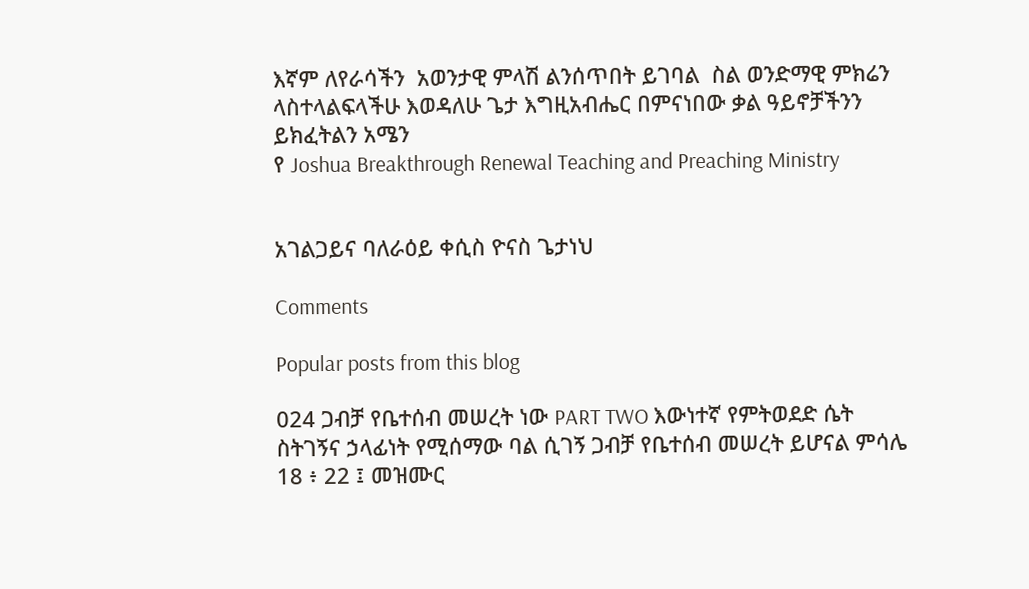እኛም ለየራሳችን  አወንታዊ ምላሽ ልንሰጥበት ይገባል  ስል ወንድማዊ ምክሬን ላስተላልፍላችሁ እወዳለሁ ጌታ እግዚአብሔር በምናነበው ቃል ዓይኖቻችንን ይክፈትልን አሜን
የ Joshua Breakthrough Renewal Teaching and Preaching Ministry


አገልጋይና ባለራዕይ ቀሲስ ዮናስ ጌታነህ

Comments

Popular posts from this blog

024 ጋብቻ የቤተሰብ መሠረት ነው PART TWO እውነተኛ የምትወደድ ሴት ስትገኝና ኃላፊነት የሚሰማው ባል ሲገኝ ጋብቻ የቤተሰብ መሠረት ይሆናል ምሳሌ 18 ፥ 22 ፤ መዝሙር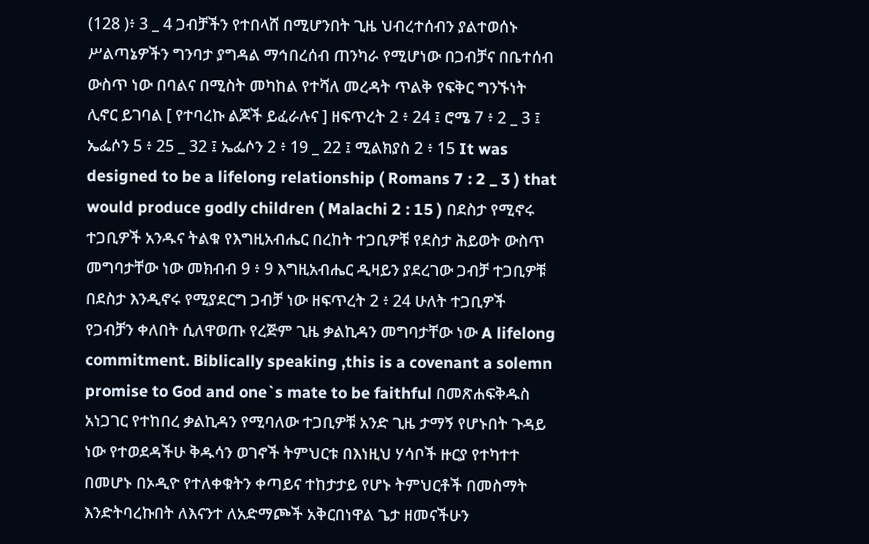(128 )፥ 3 _ 4 ጋብቻችን የተበላሸ በሚሆንበት ጊዜ ህብረተሰብን ያልተወሰኑ ሥልጣኔዎችን ግንባታ ያግዳል ማኅበረሰብ ጠንካራ የሚሆነው በጋብቻና በቤተሰብ ውስጥ ነው በባልና በሚስት መካከል የተሻለ መረዳት ጥልቅ የፍቅር ግንኙነት ሊኖር ይገባል [ የተባረኩ ልጆች ይፈራሉና ] ዘፍጥረት 2 ፥ 24 ፤ ሮሜ 7 ፥ 2 _ 3 ፤ ኤፌሶን 5 ፥ 25 _ 32 ፤ ኤፌሶን 2 ፥ 19 _ 22 ፤ ሚልክያስ 2 ፥ 15 It was designed to be a lifelong relationship ( Romans 7 : 2 _ 3 ) that would produce godly children ( Malachi 2 : 15 ) በደስታ የሚኖሩ ተጋቢዎች አንዱና ትልቁ የእግዚአብሔር በረከት ተጋቢዎቹ የደስታ ሕይወት ውስጥ መግባታቸው ነው መክብብ 9 ፥ 9 እግዚአብሔር ዲዛይን ያደረገው ጋብቻ ተጋቢዎቹ በደስታ እንዲኖሩ የሚያደርግ ጋብቻ ነው ዘፍጥረት 2 ፥ 24 ሁለት ተጋቢዎች የጋብቻን ቀለበት ሲለዋወጡ የረጅም ጊዜ ቃልኪዳን መግባታቸው ነው A lifelong commitment. Biblically speaking ,this is a covenant a solemn promise to God and one`s mate to be faithful በመጽሐፍቅዱስ አነጋገር የተከበረ ቃልኪዳን የሚባለው ተጋቢዎቹ አንድ ጊዜ ታማኝ የሆኑበት ጉዳይ ነው የተወደዳችሁ ቅዱሳን ወገኖች ትምህርቱ በእነዚህ ሃሳቦች ዙርያ የተካተተ በመሆኑ በኦዲዮ የተለቀቁትን ቀጣይና ተከታታይ የሆኑ ትምህርቶች በመስማት እንድትባረኩበት ለእናንተ ለአድማጮች አቅርበነዋል ጌታ ዘመናችሁን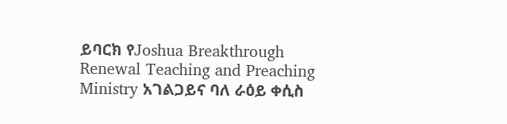ይባርክ የJoshua Breakthrough Renewal Teaching and Preaching Ministry አገልጋይና ባለ ራዕይ ቀሲስ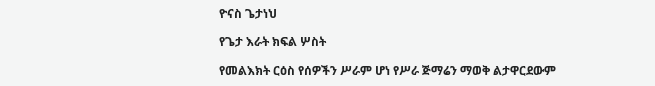ዮናስ ጌታነህ

የጌታ እራት ክፍል ሦስት

የመልእክት ርዕስ የሰዎችን ሥራም ሆነ የሥራ ጅማሬን ማወቅ ልታዋርደውም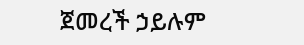ጀመረች ኃይሉም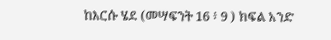ከእርሱ ሄደ (መሣፍንት 16 ፥ 9 ) ክፍል አንድ